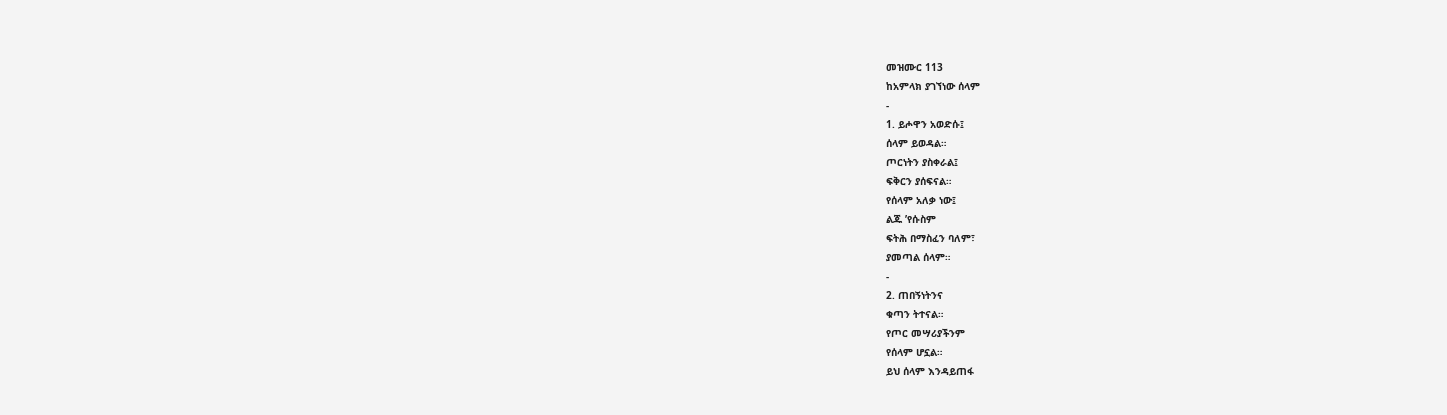መዝሙር 113
ከአምላክ ያገኘነው ሰላም
-
1. ይሖዋን አወድሱ፤
ሰላም ይወዳል።
ጦርነትን ያስቀራል፤
ፍቅርን ያሰፍናል።
የሰላም አለቃ ነው፤
ልጁ ’የሱስም
ፍትሕ በማስፈን ባለም፣
ያመጣል ሰላም።
-
2. ጠበኝነትንና
ቁጣን ትተናል።
የጦር መሣሪያችንም
የሰላም ሆኗል።
ይህ ሰላም እንዳይጠፋ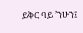ይቅር ባይ ’ንሁን፤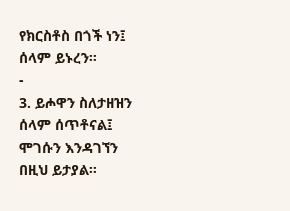የክርስቶስ በጎች ነን፤
ሰላም ይኑረን።
-
3. ይሖዋን ስለታዘዝን
ሰላም ሰጥቶናል፤
ሞገሱን እንዳገኘን
በዚህ ይታያል።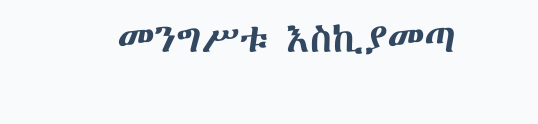መንግሥቱ እስኪያመጣ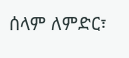ሰላም ለምድር፣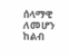ሰላማዊ ለመሆን
ከልብ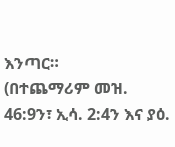እንጣር።
(በተጨማሪም መዝ. 46:9ን፣ ኢሳ. 2:4ን እና ያዕ.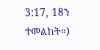3:17, 18ን ተመልከት።)